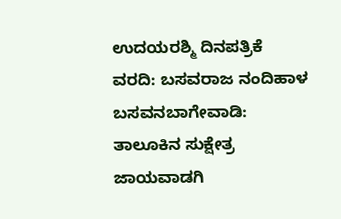ಉದಯರಶ್ಮಿ ದಿನಪತ್ರಿಕೆ
ವರದಿ: ಬಸವರಾಜ ನಂದಿಹಾಳ
ಬಸವನಬಾಗೇವಾಡಿ: ತಾಲೂಕಿನ ಸುಕ್ಷೇತ್ರ ಜಾಯವಾಡಗಿ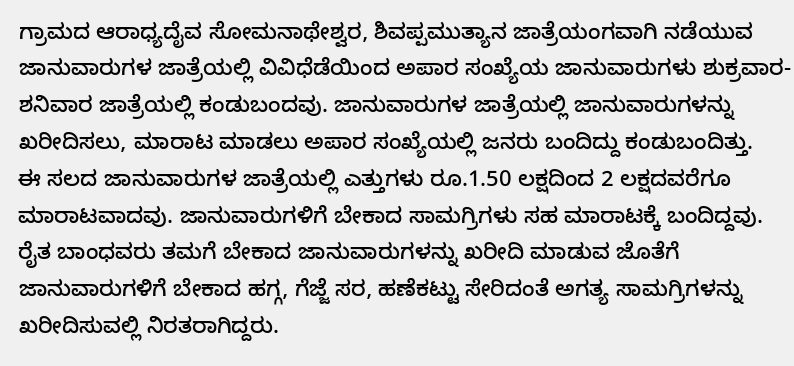ಗ್ರಾಮದ ಆರಾಧ್ಯದೈವ ಸೋಮನಾಥೇಶ್ವರ, ಶಿವಪ್ಪಮುತ್ಯಾನ ಜಾತ್ರೆಯಂಗವಾಗಿ ನಡೆಯುವ ಜಾನುವಾರುಗಳ ಜಾತ್ರೆಯಲ್ಲಿ ವಿವಿಧೆಡೆಯಿಂದ ಅಪಾರ ಸಂಖ್ಯೆಯ ಜಾನುವಾರುಗಳು ಶುಕ್ರವಾರ-ಶನಿವಾರ ಜಾತ್ರೆಯಲ್ಲಿ ಕಂಡುಬಂದವು. ಜಾನುವಾರುಗಳ ಜಾತ್ರೆಯಲ್ಲಿ ಜಾನುವಾರುಗಳನ್ನು ಖರೀದಿಸಲು, ಮಾರಾಟ ಮಾಡಲು ಅಪಾರ ಸಂಖ್ಯೆಯಲ್ಲಿ ಜನರು ಬಂದಿದ್ದು ಕಂಡುಬಂದಿತ್ತು.
ಈ ಸಲದ ಜಾನುವಾರುಗಳ ಜಾತ್ರೆಯಲ್ಲಿ ಎತ್ತುಗಳು ರೂ.1.50 ಲಕ್ಷದಿಂದ 2 ಲಕ್ಷದವರೆಗೂ ಮಾರಾಟವಾದವು. ಜಾನುವಾರುಗಳಿಗೆ ಬೇಕಾದ ಸಾಮಗ್ರಿಗಳು ಸಹ ಮಾರಾಟಕ್ಕೆ ಬಂದಿದ್ದವು. ರೈತ ಬಾಂಧವರು ತಮಗೆ ಬೇಕಾದ ಜಾನುವಾರುಗಳನ್ನು ಖರೀದಿ ಮಾಡುವ ಜೊತೆಗೆ ಜಾನುವಾರುಗಳಿಗೆ ಬೇಕಾದ ಹಗ್ಗ, ಗೆಜ್ಜೆ ಸರ, ಹಣೆಕಟ್ಟು ಸೇರಿದಂತೆ ಅಗತ್ಯ ಸಾಮಗ್ರಿಗಳನ್ನು ಖರೀದಿಸುವಲ್ಲಿ ನಿರತರಾಗಿದ್ದರು.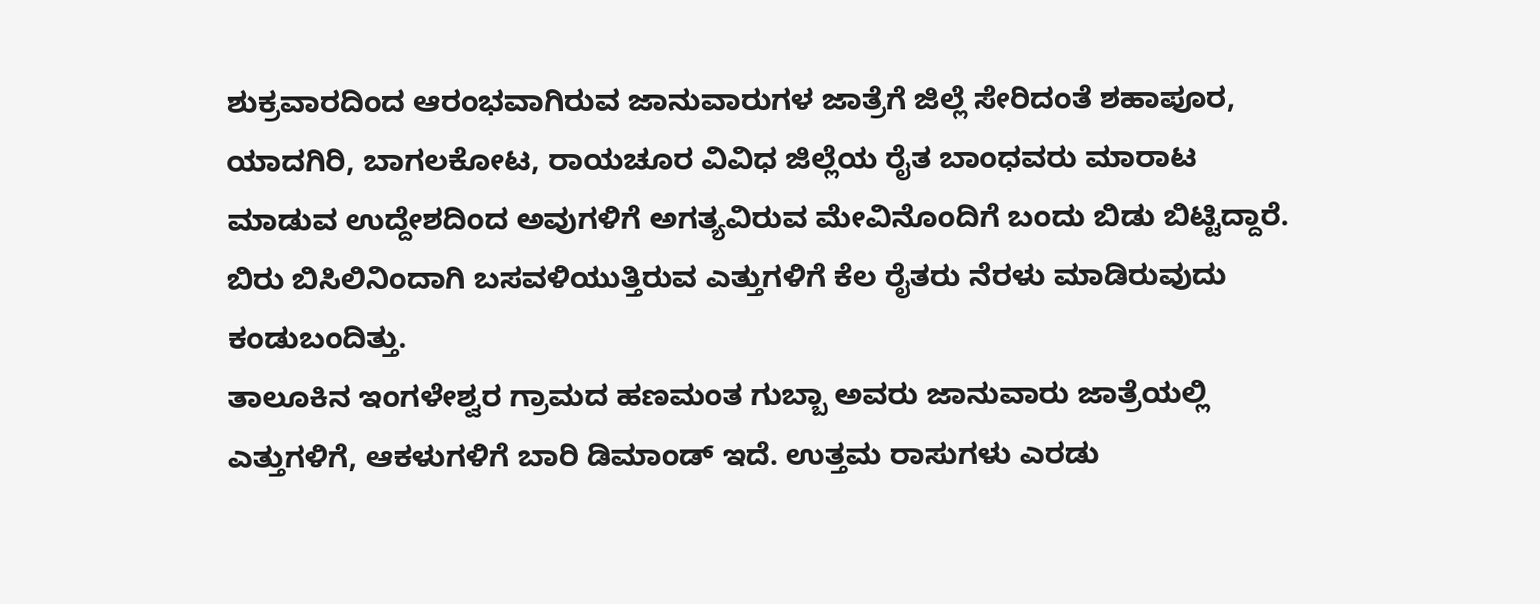ಶುಕ್ರವಾರದಿಂದ ಆರಂಭವಾಗಿರುವ ಜಾನುವಾರುಗಳ ಜಾತ್ರೆಗೆ ಜಿಲ್ಲೆ ಸೇರಿದಂತೆ ಶಹಾಪೂರ, ಯಾದಗಿರಿ, ಬಾಗಲಕೋಟ, ರಾಯಚೂರ ವಿವಿಧ ಜಿಲ್ಲೆಯ ರೈತ ಬಾಂಧವರು ಮಾರಾಟ ಮಾಡುವ ಉದ್ದೇಶದಿಂದ ಅವುಗಳಿಗೆ ಅಗತ್ಯವಿರುವ ಮೇವಿನೊಂದಿಗೆ ಬಂದು ಬಿಡು ಬಿಟ್ಟಿದ್ದಾರೆ. ಬಿರು ಬಿಸಿಲಿನಿಂದಾಗಿ ಬಸವಳಿಯುತ್ತಿರುವ ಎತ್ತುಗಳಿಗೆ ಕೆಲ ರೈತರು ನೆರಳು ಮಾಡಿರುವುದು ಕಂಡುಬಂದಿತ್ತು.
ತಾಲೂಕಿನ ಇಂಗಳೇಶ್ವರ ಗ್ರಾಮದ ಹಣಮಂತ ಗುಬ್ಬಾ ಅವರು ಜಾನುವಾರು ಜಾತ್ರೆಯಲ್ಲಿ ಎತ್ತುಗಳಿಗೆ, ಆಕಳುಗಳಿಗೆ ಬಾರಿ ಡಿಮಾಂಡ್ ಇದೆ. ಉತ್ತಮ ರಾಸುಗಳು ಎರಡು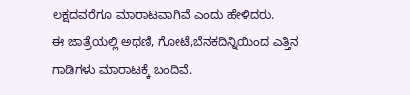ಲಕ್ಷದವರೆಗೂ ಮಾರಾಟವಾಗಿವೆ ಎಂದು ಹೇಳಿದರು.
ಈ ಜಾತ್ರೆಯಲ್ಲಿ ಅಥಣಿ, ಗೋಟೆ,ಬೆನಕದಿನ್ನಿಯಿಂದ ಎತ್ತಿನ ಗಾಡಿಗಳು ಮಾರಾಟಕ್ಕೆ ಬಂದಿವೆ.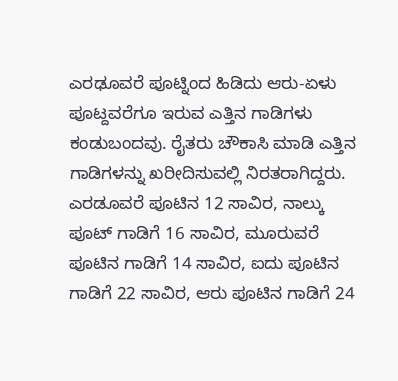ಎರಢೂವರೆ ಪೂಟ್ನಿಂದ ಹಿಡಿದು ಆರು-ಏಳು ಪೂಟ್ದವರೆಗೂ ಇರುವ ಎತ್ತಿನ ಗಾಡಿಗಳು ಕಂಡುಬಂದವು. ರೈತರು ಚೌಕಾಸಿ ಮಾಡಿ ಎತ್ತಿನ ಗಾಡಿಗಳನ್ನು ಖರೀದಿಸುವಲ್ಲಿ ನಿರತರಾಗಿದ್ದರು. ಎರಡೂವರೆ ಪೂಟಿನ 12 ಸಾವಿರ, ನಾಲ್ಕು ಪೂಟ್ ಗಾಡಿಗೆ 16 ಸಾವಿರ, ಮೂರುವರೆ ಪೂಟಿನ ಗಾಡಿಗೆ 14 ಸಾವಿರ, ಐದು ಪೂಟಿನ ಗಾಡಿಗೆ 22 ಸಾವಿರ, ಆರು ಪೂಟಿನ ಗಾಡಿಗೆ 24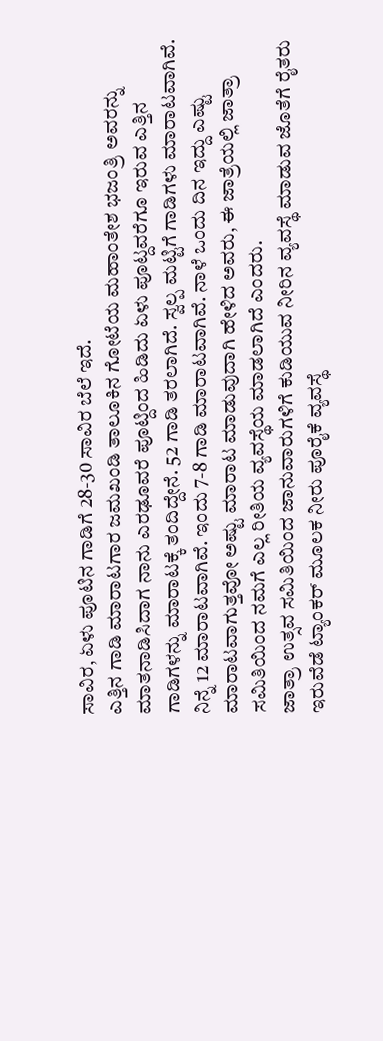ಸಾವಿರ, ಏಳು ಪೂಟಿನ ಗಾಡಿಗೆ 28-30 ಸಾವಿರ ಬೆಲೆ ಇದೆ.
ಎತ್ತಿನ ಗಾಡಿ ಮಾರಾಟಗಾರ ಜಮಖಂಡಿ ತಾಲೂಕಿನ ಗೋಟೆಯ ಮಹಾಂತೇಶ ಭಜಂತ್ರಿ ಅವರನ್ನು ಮಾತನಾಡಿಸಿದಾಗ ನಾನು ಎರಢೂವರೆ ಪೂಟ್ದಿಂದ ಹಿಡಿದು ಏಳು ಪೂಟ್ದವರೆಗೂ ಇರುವ ಎತ್ತಿನ ಗಾಡಿಗಳನ್ನು ಮಾರಾಟಕ್ಕೆ ತಂದಿದ್ದೇನೆ. 52 ಗಾಡಿ ತರಲಾಗಿದೆ. ಸ್ವಲ್ಪ ಮಟ್ಟಿಗೆ ಗಾಡಿಗಳು ಮಾರಾಟವಾಗಿವೆ. ನಿನ್ನೆ 12 ಮಾರಾಟವಾಗಿವೆ. ಇಂದು 7-8 ಗಾಡಿ ಮಾರಾಟವಾಗಿವೆ. ನಾಳೆ ಒಂದು ದಿನ ಇದ್ದು ಎಷ್ಟು ಮಾರಾಟವಾಗುತ್ತವೋ ಅಷ್ಟು ಮಾರಾಟ ಮಾಡುವುದಾಗಿ ಹೇಳಿದ ಅವರು, ಈ ಜಾತ್ರೆಯಲ್ಲಿ ಜಾತ್ರಾ ಸಮಿತಿಯಿಂದ ನಮಗೆ ಎಲ್ಲ ರೀತಿಯ ವ್ಯವಸ್ಥೆಯ ಮಾಡಲಾಗಿದೆ ಎಂದರು.
ಜಾತ್ರಾ ಉತ್ಸವ ಸಮಿತಿಯಿಂದ ಜಾನುವಾರುಗಳಿಗೆ ಕುಡಿಯುವ ನೀರಿನ ವ್ಯವಸ್ಥೆ ಮಾಡುವ ಜೊತೆಗೆ ರೈತರು ಇರುವೆಡೆ ಟ್ಯಾಂಕರ್ ಮೂಲಕ ನೀರು ಪೂರೈಕೆ ವ್ಯವಸ್ಥೆ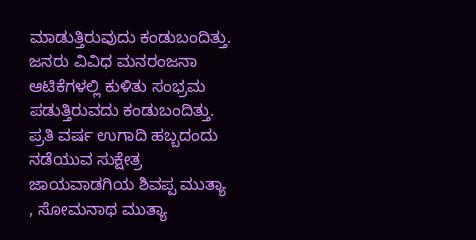ಮಾಡುತ್ತಿರುವುದು ಕಂಡುಬಂದಿತ್ತು. ಜನರು ವಿವಿಧ ಮನರಂಜನಾ ಆಟಿಕೆಗಳಲ್ಲಿ ಕುಳಿತು ಸಂಭ್ರಮ ಪಡುತ್ತಿರುವದು ಕಂಡುಬಂದಿತ್ತು.
ಪ್ರತಿ ವರ್ಷ ಉಗಾದಿ ಹಬ್ಬದಂದು ನಡೆಯುವ ಸುಕ್ಷೇತ್ರ ಜಾಯವಾಡಗಿಯ ಶಿವಪ್ಪ ಮುತ್ಯಾ , ಸೋಮನಾಥ ಮುತ್ಯಾ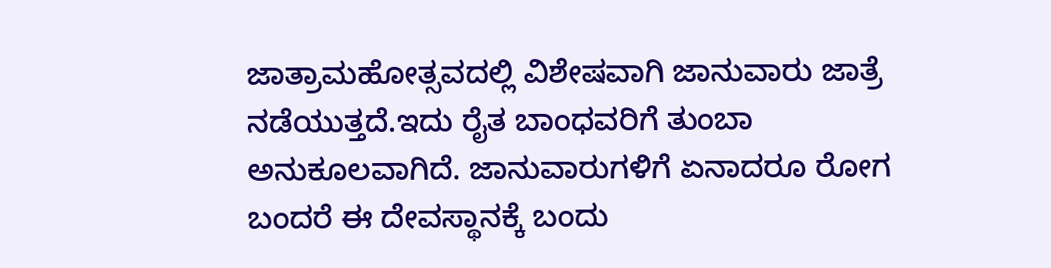ಜಾತ್ರಾಮಹೋತ್ಸವದಲ್ಲಿ ವಿಶೇಷವಾಗಿ ಜಾನುವಾರು ಜಾತ್ರೆ ನಡೆಯುತ್ತದೆ.ಇದು ರೈತ ಬಾಂಧವರಿಗೆ ತುಂಬಾ ಅನುಕೂಲವಾಗಿದೆ. ಜಾನುವಾರುಗಳಿಗೆ ಏನಾದರೂ ರೋಗ ಬಂದರೆ ಈ ದೇವಸ್ಥಾನಕ್ಕೆ ಬಂದು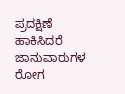ಪ್ರದಕ್ಷಿಣೆ ಹಾಕಿಸಿದರೆ ಜಾನುವಾರುಗಳ ರೋಗ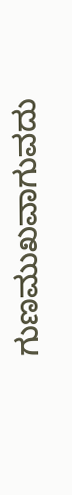ಗುಣಮುಖವಾಗುವದು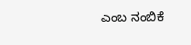ಎಂಬ ನಂಬಿಕೆ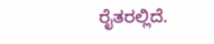ರೈತರಲ್ಲಿದೆ.